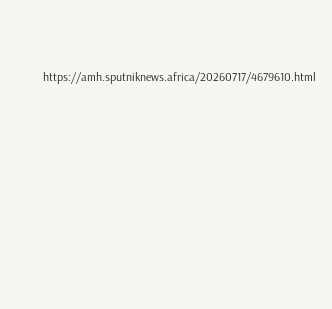https://amh.sputniknews.africa/20260717/4679610.html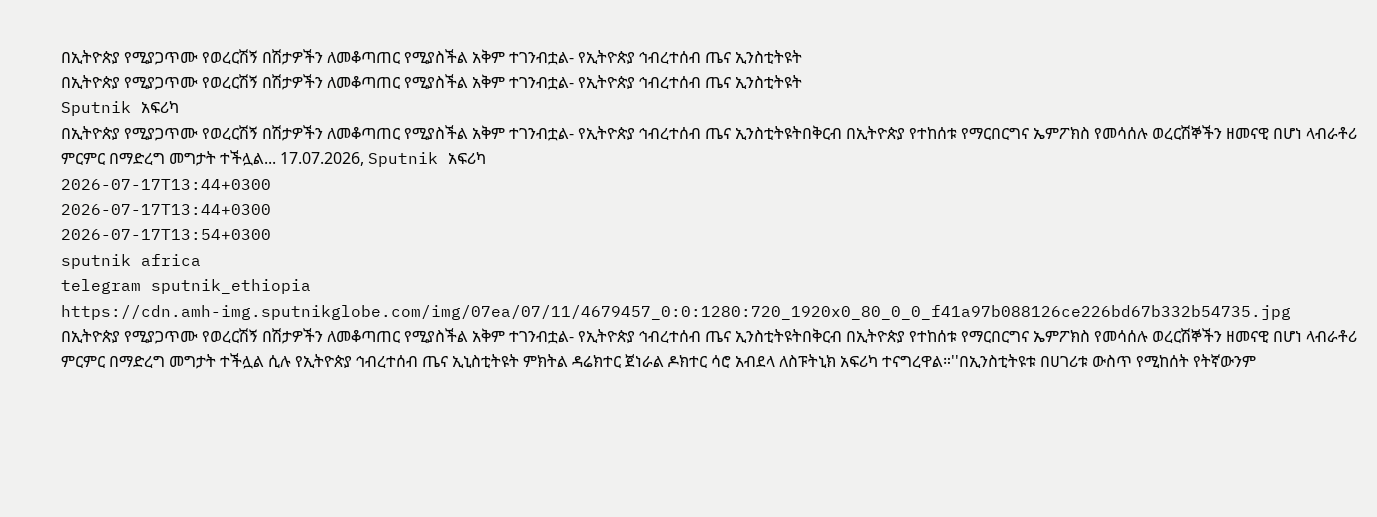በኢትዮጵያ የሚያጋጥሙ የወረርሽኝ በሽታዎችን ለመቆጣጠር የሚያስችል አቅም ተገንብቷል- የኢትዮጵያ ኅብረተሰብ ጤና ኢንስቲትዩት
በኢትዮጵያ የሚያጋጥሙ የወረርሽኝ በሽታዎችን ለመቆጣጠር የሚያስችል አቅም ተገንብቷል- የኢትዮጵያ ኅብረተሰብ ጤና ኢንስቲትዩት
Sputnik አፍሪካ
በኢትዮጵያ የሚያጋጥሙ የወረርሽኝ በሽታዎችን ለመቆጣጠር የሚያስችል አቅም ተገንብቷል- የኢትዮጵያ ኅብረተሰብ ጤና ኢንስቲትዩትበቅርብ በኢትዮጵያ የተከሰቱ የማርበርግና ኤምፖክስ የመሳሰሉ ወረርሽኞችን ዘመናዊ በሆነ ላብራቶሪ ምርምር በማድረግ መግታት ተችሏል... 17.07.2026, Sputnik አፍሪካ
2026-07-17T13:44+0300
2026-07-17T13:44+0300
2026-07-17T13:54+0300
sputnik africa
telegram sputnik_ethiopia
https://cdn.amh-img.sputnikglobe.com/img/07ea/07/11/4679457_0:0:1280:720_1920x0_80_0_0_f41a97b088126ce226bd67b332b54735.jpg
በኢትዮጵያ የሚያጋጥሙ የወረርሽኝ በሽታዎችን ለመቆጣጠር የሚያስችል አቅም ተገንብቷል- የኢትዮጵያ ኅብረተሰብ ጤና ኢንስቲትዩትበቅርብ በኢትዮጵያ የተከሰቱ የማርበርግና ኤምፖክስ የመሳሰሉ ወረርሽኞችን ዘመናዊ በሆነ ላብራቶሪ ምርምር በማድረግ መግታት ተችሏል ሲሉ የኢትዮጵያ ኅብረተሰብ ጤና ኢኒስቲትዩት ምክትል ዳሬክተር ጀነራል ዶክተር ሳሮ አብደላ ለስፑትኒክ አፍሪካ ተናግረዋል።''በኢንስቲትዩቱ በሀገሪቱ ውስጥ የሚከሰት የትኛውንም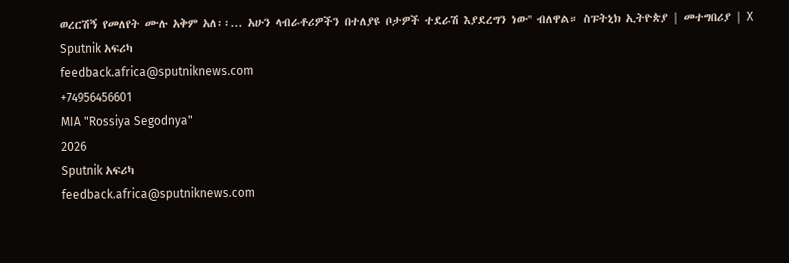ወረርሽኝ የመለየት ሙሉ አቅም አለ፡፡... አሁን ላብራቶሪዎችን በተለያዩ ቦታዎች ተደራሽ እያደረግን ነው'' ብለዋል። ስፑትኒክ ኢትዮጵያ | መተግበሪያ | X
Sputnik አፍሪካ
feedback.africa@sputniknews.com
+74956456601
MIA "Rossiya Segodnya"
2026
Sputnik አፍሪካ
feedback.africa@sputniknews.com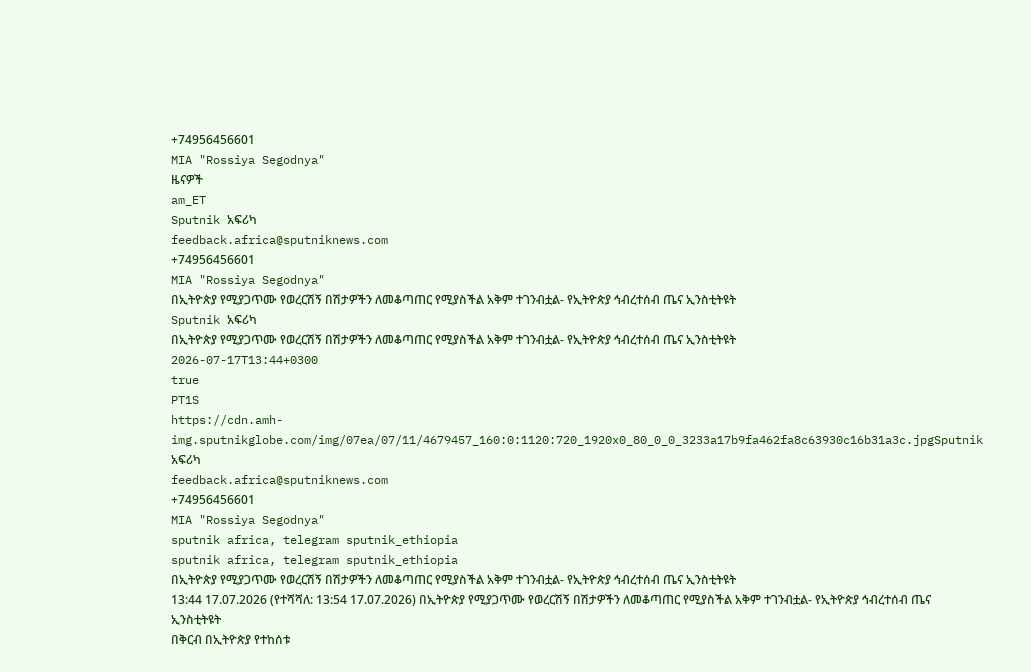+74956456601
MIA "Rossiya Segodnya"
ዜናዎች
am_ET
Sputnik አፍሪካ
feedback.africa@sputniknews.com
+74956456601
MIA "Rossiya Segodnya"
በኢትዮጵያ የሚያጋጥሙ የወረርሽኝ በሽታዎችን ለመቆጣጠር የሚያስችል አቅም ተገንብቷል- የኢትዮጵያ ኅብረተሰብ ጤና ኢንስቲትዩት
Sputnik አፍሪካ
በኢትዮጵያ የሚያጋጥሙ የወረርሽኝ በሽታዎችን ለመቆጣጠር የሚያስችል አቅም ተገንብቷል- የኢትዮጵያ ኅብረተሰብ ጤና ኢንስቲትዩት
2026-07-17T13:44+0300
true
PT1S
https://cdn.amh-img.sputnikglobe.com/img/07ea/07/11/4679457_160:0:1120:720_1920x0_80_0_0_3233a17b9fa462fa8c63930c16b31a3c.jpgSputnik አፍሪካ
feedback.africa@sputniknews.com
+74956456601
MIA "Rossiya Segodnya"
sputnik africa, telegram sputnik_ethiopia
sputnik africa, telegram sputnik_ethiopia
በኢትዮጵያ የሚያጋጥሙ የወረርሽኝ በሽታዎችን ለመቆጣጠር የሚያስችል አቅም ተገንብቷል- የኢትዮጵያ ኅብረተሰብ ጤና ኢንስቲትዩት
13:44 17.07.2026 (የተሻሻለ: 13:54 17.07.2026) በኢትዮጵያ የሚያጋጥሙ የወረርሽኝ በሽታዎችን ለመቆጣጠር የሚያስችል አቅም ተገንብቷል- የኢትዮጵያ ኅብረተሰብ ጤና ኢንስቲትዩት
በቅርብ በኢትዮጵያ የተከሰቱ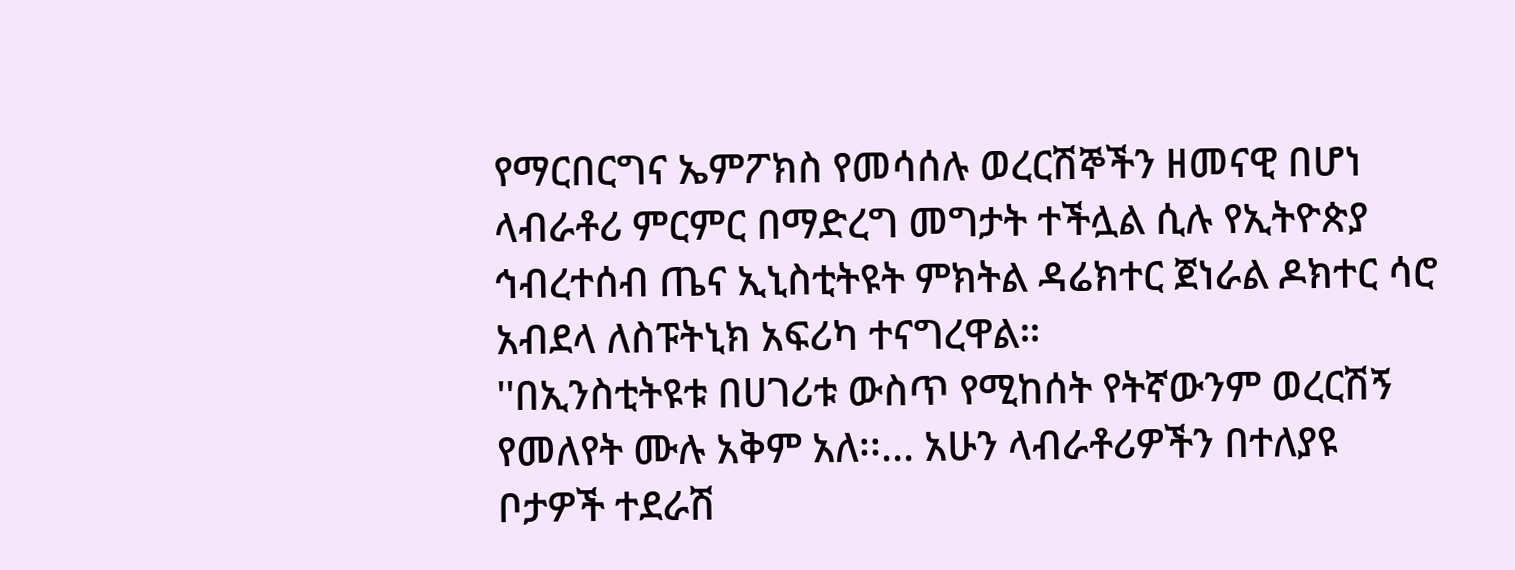የማርበርግና ኤምፖክስ የመሳሰሉ ወረርሽኞችን ዘመናዊ በሆነ ላብራቶሪ ምርምር በማድረግ መግታት ተችሏል ሲሉ የኢትዮጵያ ኅብረተሰብ ጤና ኢኒስቲትዩት ምክትል ዳሬክተር ጀነራል ዶክተር ሳሮ አብደላ ለስፑትኒክ አፍሪካ ተናግረዋል።
''በኢንስቲትዩቱ በሀገሪቱ ውስጥ የሚከሰት የትኛውንም ወረርሽኝ የመለየት ሙሉ አቅም አለ፡፡... አሁን ላብራቶሪዎችን በተለያዩ ቦታዎች ተደራሽ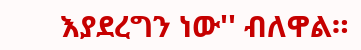እያደረግን ነው'' ብለዋል።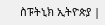ስፑትኒክ ኢትዮጵያ |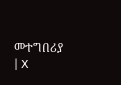መተግበሪያ | X